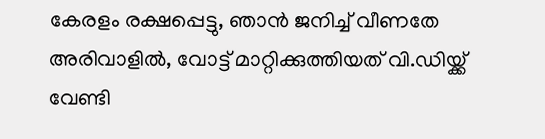കേരളം രക്ഷപ്പെട്ടു, ഞാന്‍ ജനിച്ച് വീണതേ അരിവാളിൽ, വോട്ട് മാറ്റിക്കുത്തിയത് വി.ഡിയ്ക്ക് വേണ്ടി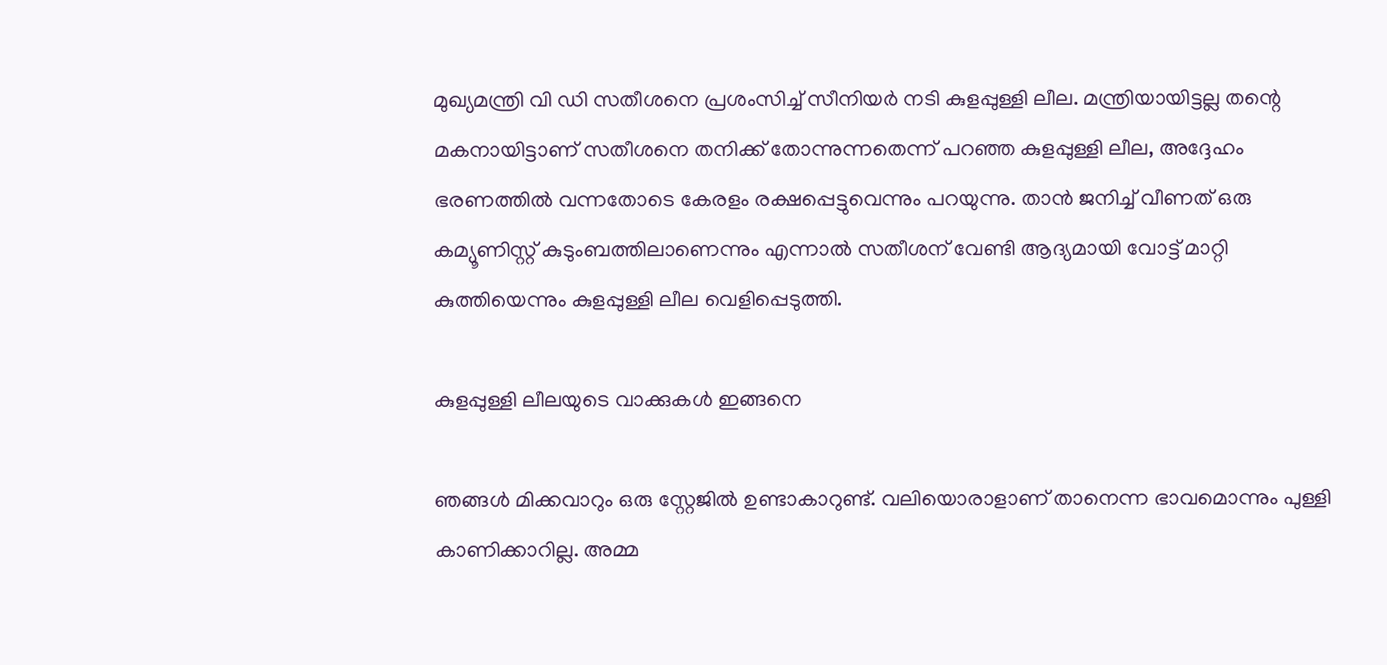മുഖ്യമന്ത്രി വി ഡി സതീശനെ പ്രശംസിച്ച് സീനിയർ നടി കുളപ്പുള്ളി ലീല. മന്ത്രിയായിട്ടല്ല തന്റെ മകനായിട്ടാണ് സതീശനെ തനിക്ക് തോന്നുന്നതെന്ന് പറഞ്ഞ കുളപ്പുള്ളി ലീല, അദ്ദേഹം ഭരണത്തിൽ വന്നതോടെ കേരളം രക്ഷപ്പെട്ടുവെന്നും പറയുന്നു. താൻ ജനിച്ച് വീണത് ഒരു കമ്യൂണിസ്റ്റ് കുടുംബത്തിലാണെന്നും എന്നാൽ സതീശന് വേണ്ടി ആദ്യമായി വോട്ട് മാറ്റി കുത്തിയെന്നും കുളപ്പുള്ളി ലീല വെളിപ്പെടുത്തി.

കുളപ്പുള്ളി ലീലയുടെ വാക്കുകൾ ഇങ്ങനെ

ഞങ്ങള്‍ മിക്കവാറും ഒരു സ്റ്റേജില്‍ ഉണ്ടാകാറുണ്ട്. വലിയൊരാളാണ് താനെന്ന ഭാവമൊന്നും പുള്ളി കാണിക്കാറില്ല. അമ്മ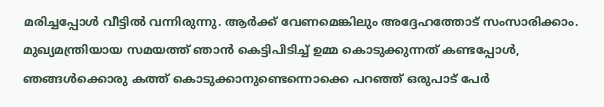മരിച്ചപ്പോള്‍ വീട്ടില്‍ വന്നിരുന്നു. ആര്‍ക്ക് വേണമെങ്കിലും അദ്ദേഹത്തോട് സംസാരിക്കാം. മുഖ്യമന്ത്രിയായ സമയത്ത് ഞാന്‍ കെട്ടിപിടിച്ച് ഉമ്മ കൊടുക്കുന്നത് കണ്ടപ്പോള്‍, ഞങ്ങള്‍ക്കൊരു കത്ത് കൊടുക്കാനുണ്ടെന്നൊക്കെ പറഞ്ഞ് ഒരുപാട് പേര്‍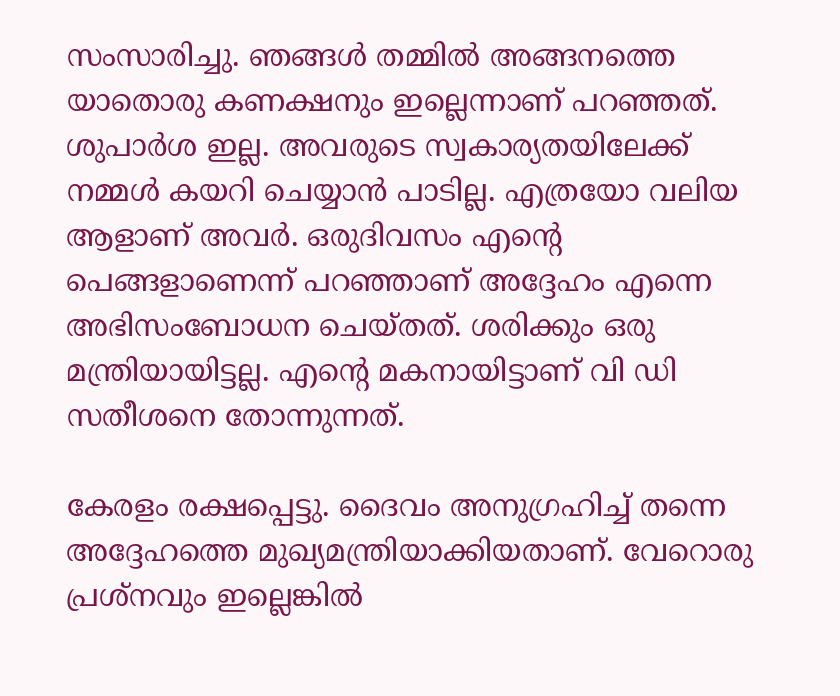സംസാരിച്ചു. ഞങ്ങള്‍ തമ്മില്‍ അങ്ങനത്തെ യാതൊരു കണക്ഷനും ഇല്ലെന്നാണ് പറഞ്ഞത്. ശുപാര്‍ശ ഇല്ല. അവരുടെ സ്വകാര്യതയിലേക്ക് നമ്മള്‍ കയറി ചെയ്യാന്‍ പാടില്ല. എത്രയോ വലിയ ആളാണ് അവര്‍. ഒരുദിവസം എന്‍റെ പെങ്ങളാണെന്ന് പറഞ്ഞാണ് അദ്ദേഹം എന്നെ അഭിസംബോധന ചെയ്തത്. ശരിക്കും ഒരു മന്ത്രിയായിട്ടല്ല. എന്‍റെ മകനായിട്ടാണ് വി ഡി സതീശനെ തോന്നുന്നത്.

കേരളം രക്ഷപ്പെട്ടു. ദൈവം അനുഗ്രഹിച്ച് തന്നെ അദ്ദേഹത്തെ മുഖ്യമന്ത്രിയാക്കിയതാണ്. വേറൊരു പ്രശ്നവും ഇല്ലെങ്കില്‍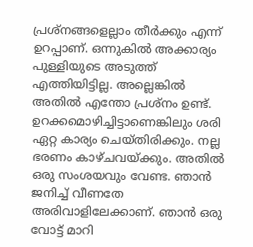പ്രശ്നങ്ങളെല്ലാം തീര്‍ക്കും എന്ന് ഉറപ്പാണ്. ഒന്നുകില്‍ അക്കാര്യം പുള്ളിയുടെ അടുത്ത് എത്തിയിട്ടില്ല. അല്ലെങ്കില്‍ അതില്‍ എന്തോ പ്രശ്നം ഉണ്ട്. ഉറക്കമൊഴിച്ചിട്ടാണെങ്കിലും ശരി ഏറ്റ കാര്യം ചെയ്തിരിക്കും. നല്ല ഭരണം കാഴ്ചവയ്ക്കും. അതില്‍ ഒരു സംശയവും വേണ്ട. ഞാന്‍ ജനിച്ച് വീണതേ അരിവാളിലേക്കാണ്. ഞാന്‍ ഒരു വോട്ട് മാറി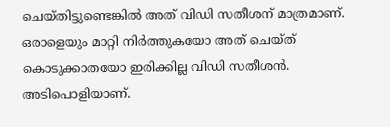ചെയ്തിട്ടുണ്ടെങ്കില്‍ അത് വിഡി സതീശന് മാത്രമാണ്. ഒരാളെയും മാറ്റി നിര്‍ത്തുകയോ അത് ചെയ്ത് കൊടുക്കാതയോ ഇരിക്കില്ല വിഡി സതീശന്‍. അടിപൊളിയാണ്.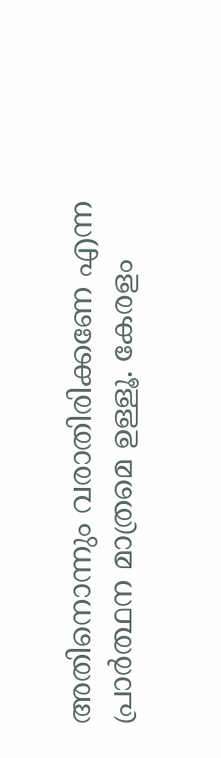അതിനൊന്നും വരാതിരിക്കണേ എന്ന പ്രാര്‍ത്ഥന മാത്രമെ ഉള്ളൂ. കേരളം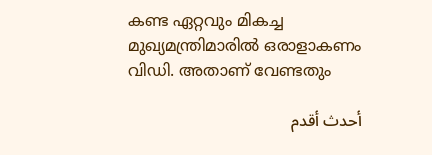കണ്ട ഏറ്റവും മികച്ച മുഖ്യമന്ത്രിമാരില്‍ ഒരാളാകണം വിഡി. അതാണ് വേണ്ടതും

أحدث أقدم